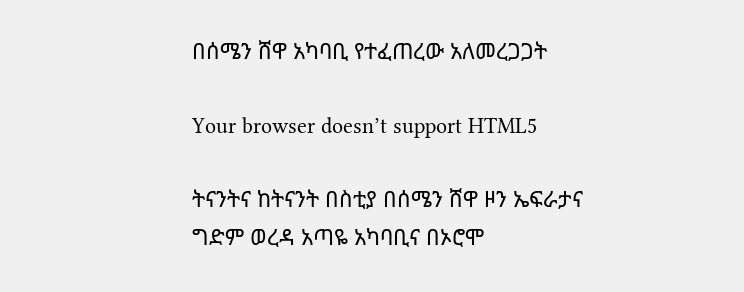በሰሜን ሸዋ አካባቢ የተፈጠረው አለመረጋጋት

Your browser doesn’t support HTML5

ትናንትና ከትናንት በስቲያ በሰሜን ሸዋ ዞን ኤፍራታና ግድም ወረዳ አጣዬ አካባቢና በኦሮሞ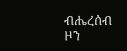ብሔረሰብ ዞን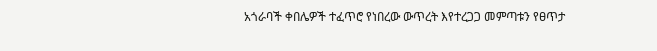አጎራባች ቀበሌዎች ተፈጥሮ የነበረው ውጥረት እየተረጋጋ መምጣቱን የፀጥታ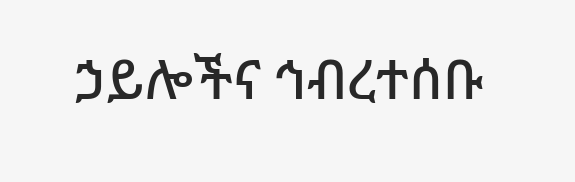ኃይሎችና ኅብረተሰቡ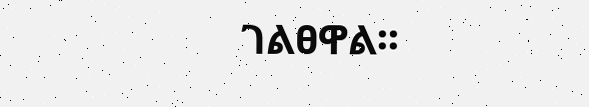ገልፀዋል፡፡